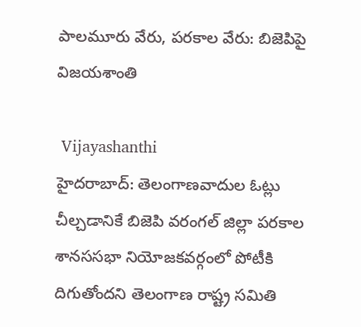పాలమూరు వేరు, పరకాల వేరు: బిజెపిపై విజయశాంతి

 Vijayashanthi
హైదరాబాద్: తెలంగాణవాదుల ఓట్లు చీల్చడానికే బిజెపి వరంగల్ జిల్లా పరకాల శానససభా నియోజకవర్గంలో పోటీకి దిగుతోందని తెలంగాణ రాష్ట్ర సమితి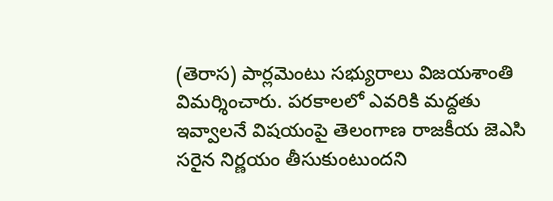(తెరాస) పార్లమెంటు సభ్యురాలు విజయశాంతి విమర్శించారు. పరకాలలో ఎవరికి మద్దతు ఇవ్వాలనే విషయంపై తెలంగాణ రాజకీయ జెఎసి సరైన నిర్ణయం తీసుకుంటుందని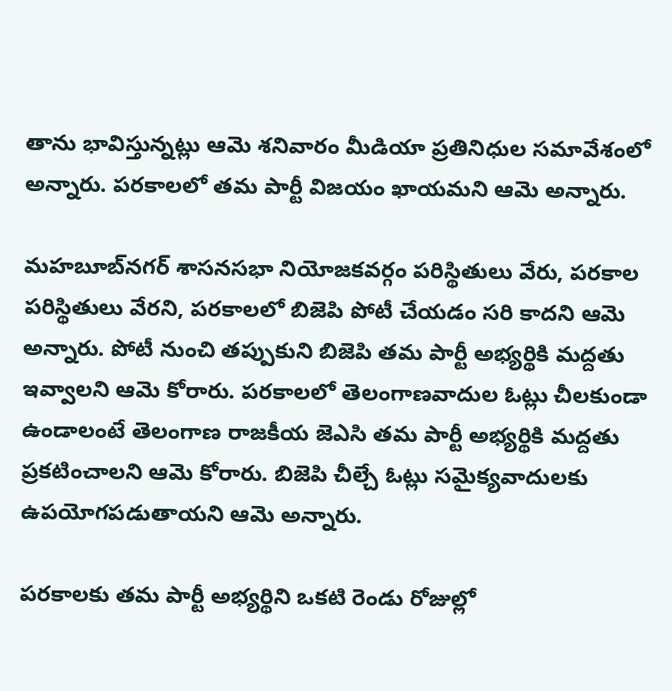తాను భావిస్తున్నట్లు ఆమె శనివారం మీడియా ప్రతినిధుల సమావేశంలో అన్నారు. పరకాలలో తమ పార్టీ విజయం ఖాయమని ఆమె అన్నారు.

మహబూబ్‌నగర్ శాసనసభా నియోజకవర్గం పరిస్థితులు వేరు, పరకాల పరిస్థితులు వేరని, పరకాలలో బిజెపి పోటీ చేయడం సరి కాదని ఆమె అన్నారు. పోటీ నుంచి తప్పుకుని బిజెపి తమ పార్టీ అభ్యర్థికి మద్దతు ఇవ్వాలని ఆమె కోరారు. పరకాలలో తెలంగాణవాదుల ఓట్లు చీలకుండా ఉండాలంటే తెలంగాణ రాజకీయ జెఎసి తమ పార్టీ అభ్యర్థికి మద్దతు ప్రకటించాలని ఆమె కోరారు. బిజెపి చీల్చే ఓట్లు సమైక్యవాదులకు ఉపయోగపడుతాయని ఆమె అన్నారు.

పరకాలకు తమ పార్టీ అభ్యర్థిని ఒకటి రెండు రోజుల్లో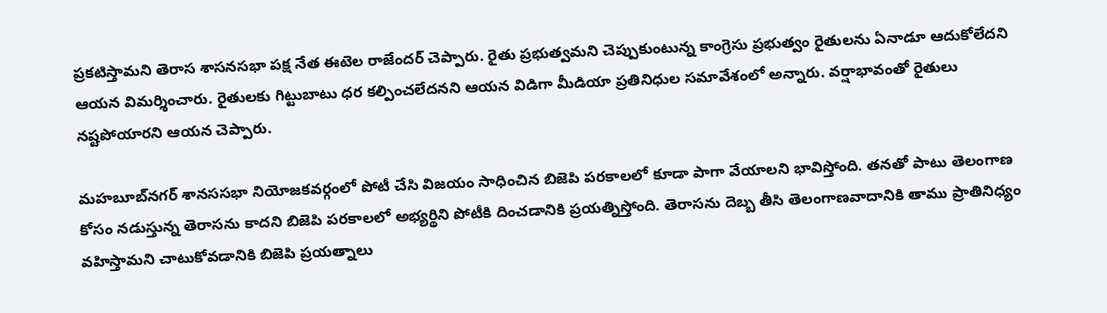ప్రకటిస్తామని తెరాస శాసనసభా పక్ష నేత ఈటెల రాజేందర్ చెప్పారు. రైతు ప్రభుత్వమని చెప్పుకుంటున్న కాంగ్రెసు ప్రభుత్వం రైతులను ఏనాడూ ఆదుకోలేదని ఆయన విమర్శించారు. రైతులకు గిట్టుబాటు ధర కల్పించలేదనని ఆయన విడిగా మీడియా ప్రతినిధుల సమావేశంలో అన్నారు. వర్షాభావంతో రైతులు నష్టపోయారని ఆయన చెప్పారు.

మహబూబ్‌నగర్ శానససభా నియోజకవర్గంలో పోటీ చేసి విజయం సాధించిన బిజెపి పరకాలలో కూడా పాగా వేయాలని భావిస్తోంది. తనతో పాటు తెలంగాణ కోసం నడుస్తున్న తెరాసను కాదని బిజెపి పరకాలలో అభ్యర్థిని పోటీకి దించడానికి ప్రయత్నిస్తోంది. తెరాసను దెబ్బ తీసి తెలంగాణవాదానికి తాము ప్రాతినిధ్యం వహిస్తామని చాటుకోవడానికి బిజెపి ప్రయత్నాలు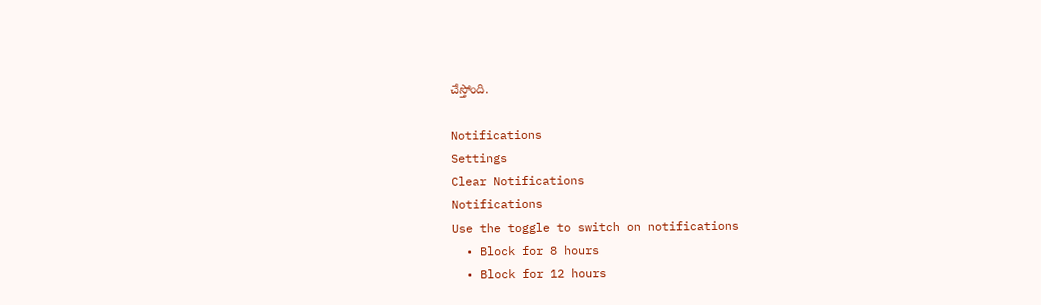చేస్తోంది.

Notifications
Settings
Clear Notifications
Notifications
Use the toggle to switch on notifications
  • Block for 8 hours
  • Block for 12 hours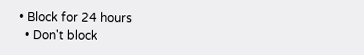• Block for 24 hours
  • Don't block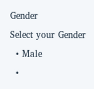Gender
Select your Gender
  • Male
  •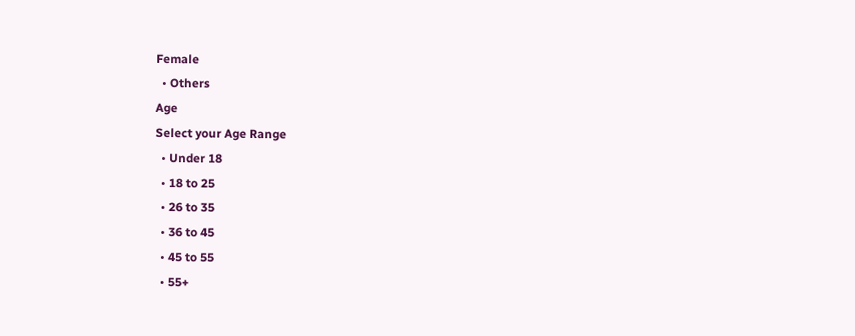Female
  • Others
Age
Select your Age Range
  • Under 18
  • 18 to 25
  • 26 to 35
  • 36 to 45
  • 45 to 55
  • 55+